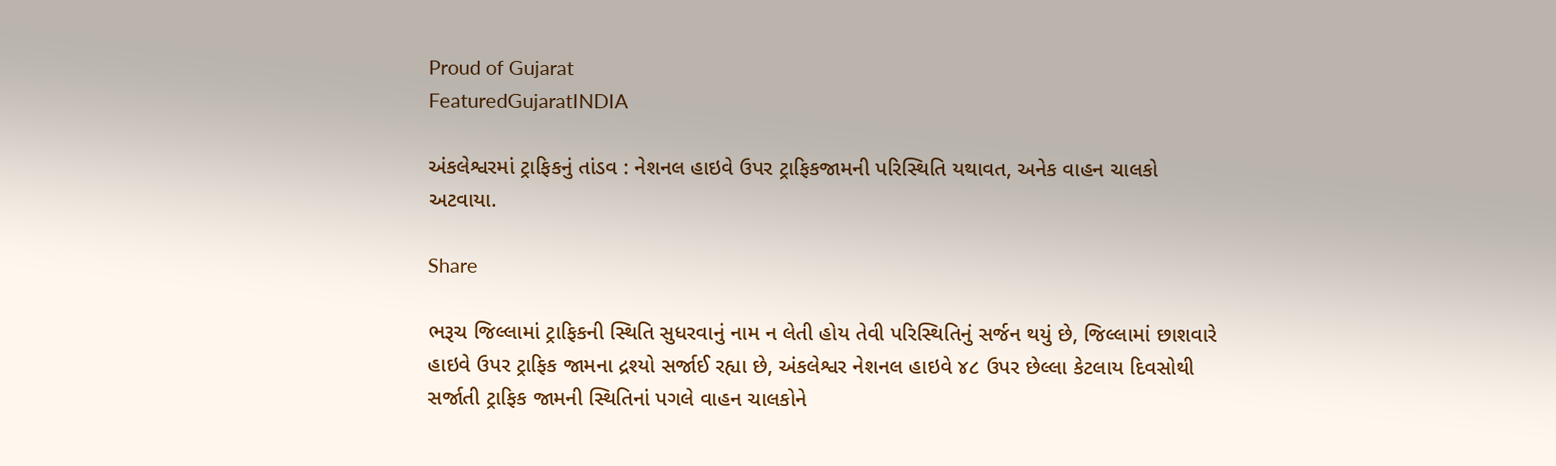Proud of Gujarat
FeaturedGujaratINDIA

અંકલેશ્વરમાં ટ્રાફિકનું તાંડવ : નેશનલ હાઇવે ઉપર ટ્રાફિકજામની પરિસ્થિતિ યથાવત, અનેક વાહન ચાલકો અટવાયા.

Share

ભરૂચ જિલ્લામાં ટ્રાફિકની સ્થિતિ સુધરવાનું નામ ન લેતી હોય તેવી પરિસ્થિતિનું સર્જન થયું છે, જિલ્લામાં છાશવારે હાઇવે ઉપર ટ્રાફિક જામના દ્રશ્યો સર્જાઈ રહ્યા છે, અંકલેશ્વર નેશનલ હાઇવે ૪૮ ઉપર છેલ્લા કેટલાય દિવસોથી સર્જાતી ટ્રાફિક જામની સ્થિતિનાં પગલે વાહન ચાલકોને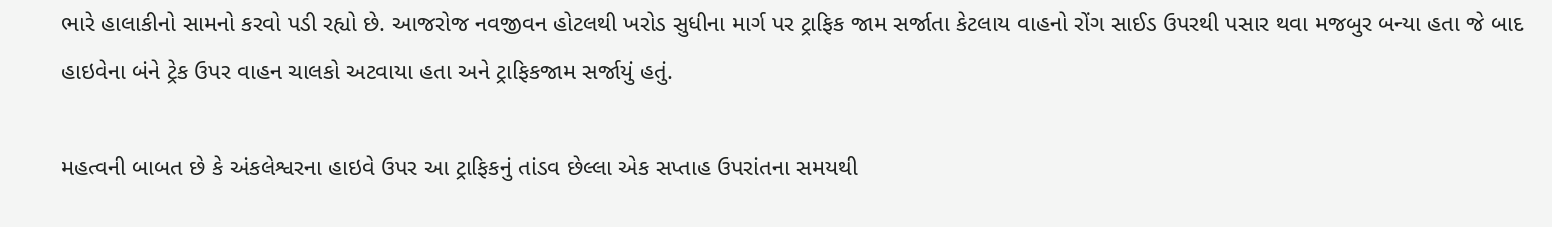ભારે હાલાકીનો સામનો કરવો પડી રહ્યો છે. આજરોજ નવજીવન હોટલથી ખરોડ સુધીના માર્ગ પર ટ્રાફિક જામ સર્જાતા કેટલાય વાહનો રોંગ સાઈડ ઉપરથી પસાર થવા મજબુર બન્યા હતા જે બાદ હાઇવેના બંને ટ્રેક ઉપર વાહન ચાલકો અટવાયા હતા અને ટ્રાફિકજામ સર્જાયું હતું.

મહત્વની બાબત છે કે અંકલેશ્વરના હાઇવે ઉપર આ ટ્રાફિકનું તાંડવ છેલ્લા એક સપ્તાહ ઉપરાંતના સમયથી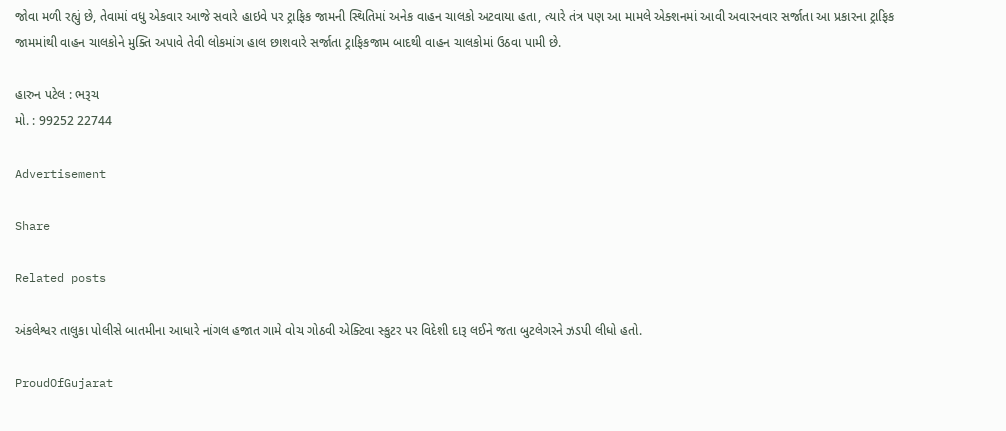જોવા મળી રહ્યું છે, તેવામાં વધુ એકવાર આજે સવારે હાઇવે પર ટ્રાફિક જામની સ્થિતિમાં અનેક વાહન ચાલકો અટવાયા હતા, ત્યારે તંત્ર પણ આ મામલે એક્શનમાં આવી અવારનવાર સર્જાતા આ પ્રકારના ટ્રાફિક જામમાંથી વાહન ચાલકોને મુક્તિ અપાવે તેવી લોકમાંગ હાલ છાશવારે સર્જાતા ટ્રાફિકજામ બાદથી વાહન ચાલકોમાં ઉઠવા પામી છે.

હારુન પટેલ : ભરૂચ
મો. : 99252 22744

Advertisement

Share

Related posts

અંકલેશ્વર તાલુકા પોલીસે બાતમીના આધારે નાંગલ હજાત ગામે વોચ ગોઠવી એક્ટિવા સ્કુટર પર વિદેશી દારૂ લઈને જતા બુટલેગરને ઝડપી લીધો હતો.

ProudOfGujarat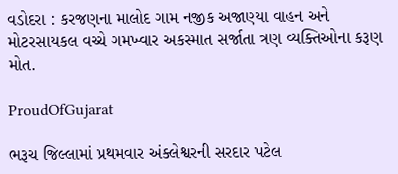વડોદરા : કરજણના માલોદ ગામ નજીક અજાણ્યા વાહન અને મોટરસાયકલ વચ્ચે ગમખ્વાર અકસ્માત સર્જાતા ત્રણ વ્યક્તિઓના કરૂણ મોત.

ProudOfGujarat

ભરૂચ જિલ્લામાં પ્રથમવાર અંક્લેશ્વરની સરદાર પટેલ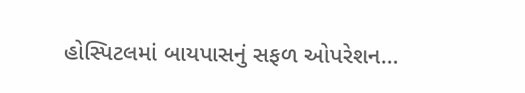હોસ્પિટલમાં બાયપાસનું સફળ ઓપરેશન…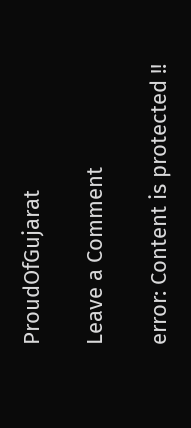ProudOfGujarat

Leave a Comment

error: Content is protected !!